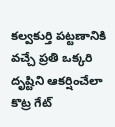కల్వకుర్తి పట్టణానికి వచ్చే ప్రతి ఒక్కరి దృష్టిని ఆకర్షించేలా కొట్ర గేట్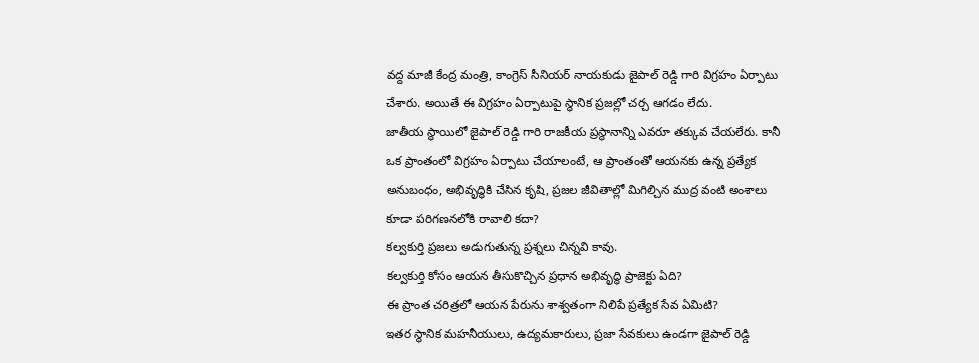వద్ద మాజీ కేంద్ర మంత్రి, కాంగ్రెస్ సీనియర్ నాయకుడు జైపాల్ రెడ్డి గారి విగ్రహం ఏర్పాటు చేశారు. అయితే ఈ విగ్రహం ఏర్పాటుపై స్థానిక ప్రజల్లో చర్చ ఆగడం లేదు.
జాతీయ స్థాయిలో జైపాల్ రెడ్డి గారి రాజకీయ ప్రస్థానాన్ని ఎవరూ తక్కువ చేయలేరు. కానీ ఒక ప్రాంతంలో విగ్రహం ఏర్పాటు చేయాలంటే, ఆ ప్రాంతంతో ఆయనకు ఉన్న ప్రత్యేక అనుబంధం, అభివృద్ధికి చేసిన కృషి, ప్రజల జీవితాల్లో మిగిల్చిన ముద్ర వంటి అంశాలు కూడా పరిగణనలోకి రావాలి కదా?
కల్వకుర్తి ప్రజలు అడుగుతున్న ప్రశ్నలు చిన్నవి కావు.
కల్వకుర్తి కోసం ఆయన తీసుకొచ్చిన ప్రధాన అభివృద్ధి ప్రాజెక్టు ఏది?
ఈ ప్రాంత చరిత్రలో ఆయన పేరును శాశ్వతంగా నిలిపే ప్రత్యేక సేవ ఏమిటి?
ఇతర స్థానిక మహనీయులు, ఉద్యమకారులు, ప్రజా సేవకులు ఉండగా జైపాల్ రెడ్డి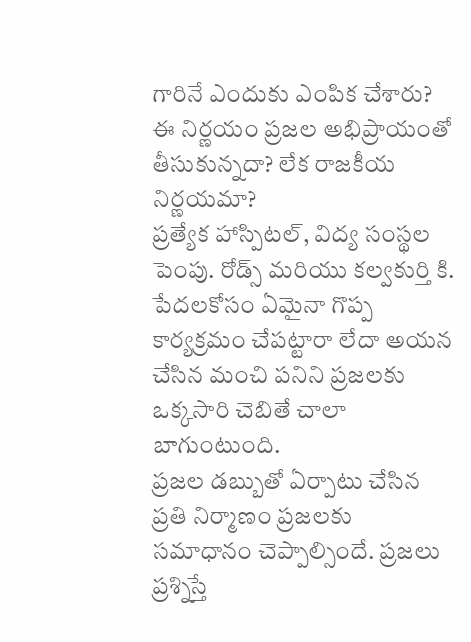గారినే ఎందుకు ఎంపిక చేశారు?
ఈ నిర్ణయం ప్రజల అభిప్రాయంతో తీసుకున్నదా? లేక రాజకీయ నిర్ణయమా?
ప్రత్యేక హాస్పిటల్, విద్య సంస్థల పెంపు. రోడ్స్ మరియు కల్వకుర్తి కి. పేదలకోసం ఏమైనా గొప్ప కార్యక్రమం చేపట్టారా లేదా అయన చేసిన మంచి పనిని ప్రజలకు ఒక్కసారి చెబితే చాలా బాగుంటుంది.
ప్రజల డబ్బుతో ఏర్పాటు చేసిన ప్రతి నిర్మాణం ప్రజలకు సమాధానం చెప్పాల్సిందే. ప్రజలు ప్రశ్నిస్తే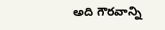అది గౌరవాన్ని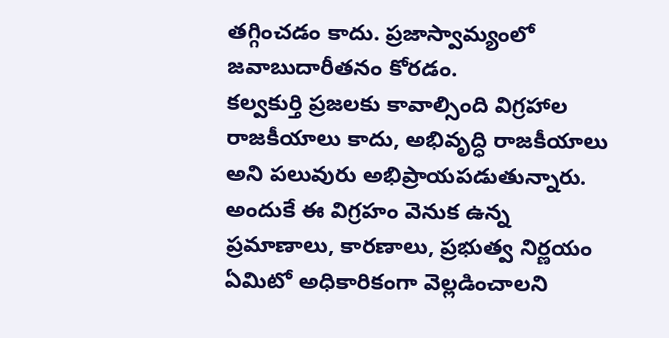తగ్గించడం కాదు. ప్రజాస్వామ్యంలో జవాబుదారీతనం కోరడం.
కల్వకుర్తి ప్రజలకు కావాల్సింది విగ్రహాల రాజకీయాలు కాదు, అభివృద్ధి రాజకీయాలు అని పలువురు అభిప్రాయపడుతున్నారు. అందుకే ఈ విగ్రహం వెనుక ఉన్న ప్రమాణాలు, కారణాలు, ప్రభుత్వ నిర్ణయం ఏమిటో అధికారికంగా వెల్లడించాలని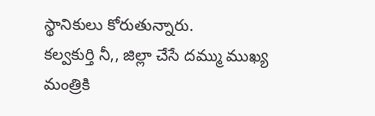స్థానికులు కోరుతున్నారు.
కల్వకుర్తి నీ,, జిల్లా చేసే దమ్ము ముఖ్య మంత్రికి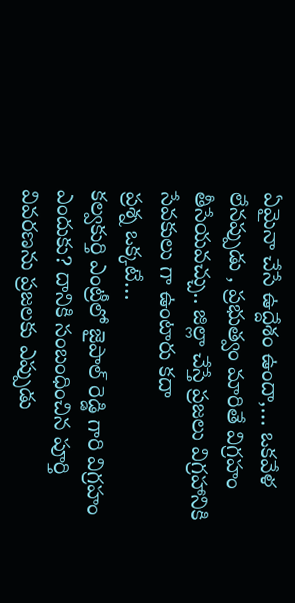ఏమైనా చేసే ఉద్దేశం ఉందా,… ఒకవేళ లేనప్పుడు , ప్రభుత్వం మారితే విగ్రహం తీసేయవచ్చు.. జిల్లా చేస్తే ప్రజలు విగ్రహానికి సేవకులు గా ఉంటారు కదా
ప్రశ్న ఒక్కటే…
కల్వకుర్తి ఎంట్రీలో జైపాల్ రెడ్డి గారి విగ్రహం ఎందుకు? దానికి సంబంధించిన పూర్తి వివరణను ప్రజలకు ఎప్పుడు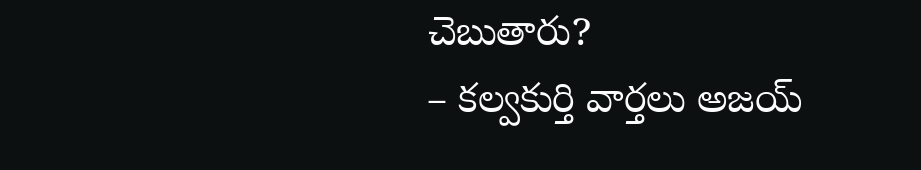చెబుతారు?
– కల్వకుర్తి వార్తలు అజయ్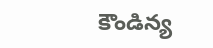కౌండిన్య